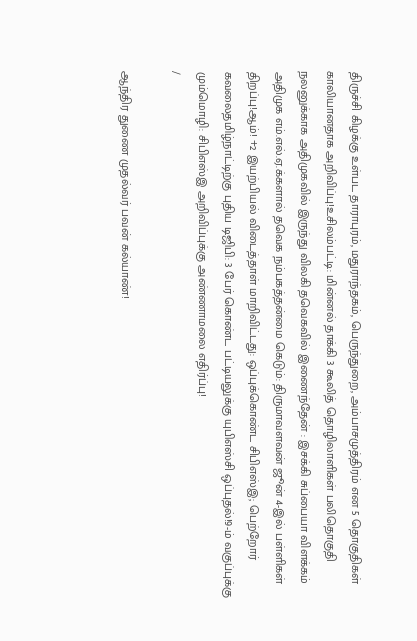திருச்சி கிழக்கு உள்பட தாராபுரம், மதுராந்தகம், பெருந்துறை, அம்பாசமுத்திரம் என 5 தொகுதிகள் காலியானதாக அறிவிப்பு!உசிலம்பட்டி: மின்னல் தாக்கி 3 கூலித் தொழிலாளிகள் பலிதொகுதி நலனுக்காக அதிமுகவில் இருந்து விலகி தவெகவில் இணைந்தேன் : இசக்கி சுப்பையா விளக்கம் அதிமுக எம்.எல்.ஏ.க்களால் தவெக நம்பகத்தன்மை கெடும்: திருமாவளவன் ஜூன் 4-இல் பள்ளிகள் திறப்பு!ஆம்! +2 இயற்பியல் விடைத்தாள் மாறிவிட்டது: ஒப்புக்கொண்ட சிபிஎஸ்இ; பெற்றோர் கவலைதமிழ்நாட்டிற்கு புதிய டிஜிபி: 3 பேர் கொண்ட பட்டியலுக்கு யுபிஎஸ்சி ஒப்புதல்!9-ம் வகுப்புக்கு மும்மொழி: சிபிஎஸ்இ அறிவிப்புக்கு அண்ணாமலை எதிர்ப்பு!
/

ஆந்திர துணை முதல்வர் பவன் கல்யாண்!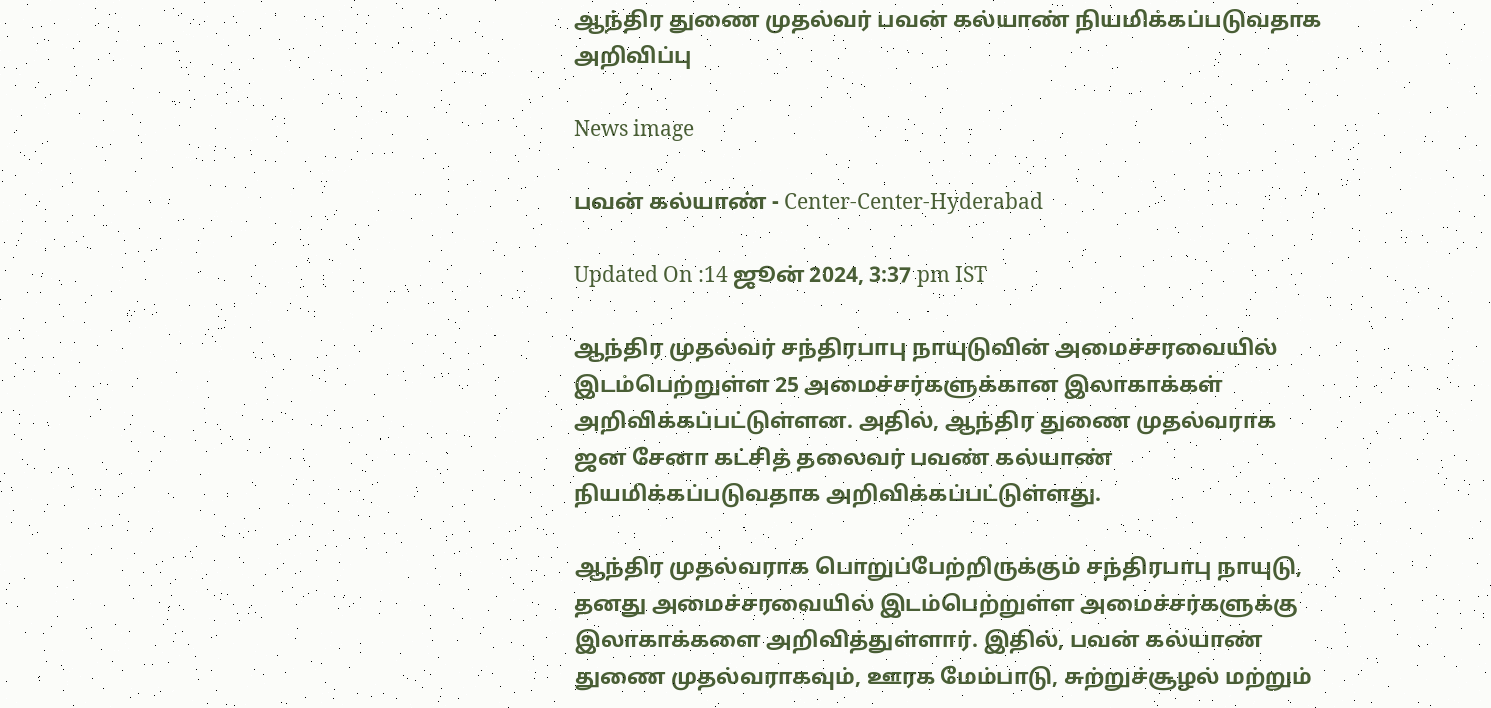ஆந்திர துணை முதல்வர் பவன் கல்யாண் நியமிக்கப்படுவதாக அறிவிப்பு

News image

பவன் கல்யாண் - Center-Center-Hyderabad

Updated On :14 ஜூன் 2024, 3:37 pm IST

ஆந்திர முதல்வர் சந்திரபாபு நாயுடுவின் அமைச்சரவையில் இடம்பெற்றுள்ள 25 அமைச்சர்களுக்கான இலாகாக்கள் அறிவிக்கப்பட்டுள்ளன. அதில், ஆந்திர துணை முதல்வராக ஜன சேனா கட்சித் தலைவர் பவண் கல்யாண் நியமிக்கப்படுவதாக அறிவிக்கப்பட்டுள்ளது.

ஆந்திர முதல்வராக பொறுப்பேற்றிருக்கும் சந்திரபாபு நாயுடு, தனது அமைச்சரவையில் இடம்பெற்றுள்ள அமைச்சர்களுக்கு இலாகாக்களை அறிவித்துள்ளார். இதில், பவன் கல்யாண் துணை முதல்வராகவும், ஊரக மேம்பாடு, சுற்றுச்சூழல் மற்றும்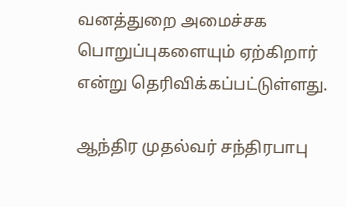வனத்துறை அமைச்சக பொறுப்புகளையும் ஏற்கிறார் என்று தெரிவிக்கப்பட்டுள்ளது.

ஆந்திர முதல்வர் சந்திரபாபு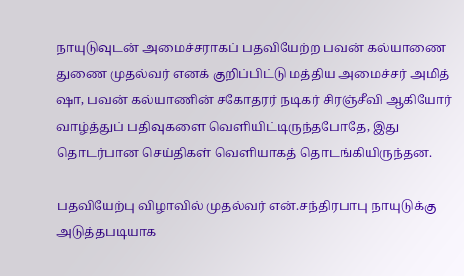நாயுடுவுடன் அமைச்சராகப் பதவியேற்ற பவன் கல்யாணை துணை முதல்வர் எனக் குறிப்பிட்டு மத்திய அமைச்சர் அமித் ஷா, பவன் கல்யாணின் சகோதரர் நடிகர் சிரஞ்சீவி ஆகியோர் வாழ்த்துப் பதிவுகளை வெளியிட்டிருந்தபோதே, இது தொடர்பான செய்திகள் வெளியாகத் தொடங்கியிருந்தன.

பதவியேற்பு விழாவில் முதல்வர் என்.சந்திரபாபு நாயுடுக்கு அடுத்தபடியாக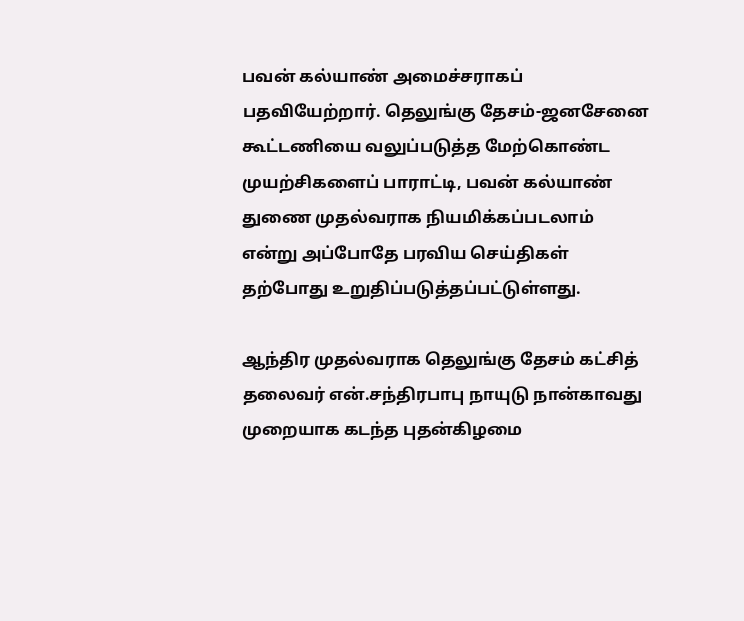பவன் கல்யாண் அமைச்சராகப் பதவியேற்றார். தெலுங்கு தேசம்-ஜனசேனை கூட்டணியை வலுப்படுத்த மேற்கொண்ட முயற்சிகளைப் பாராட்டி, பவன் கல்யாண் துணை முதல்வராக நியமிக்கப்படலாம் என்று அப்போதே பரவிய செய்திகள் தற்போது உறுதிப்படுத்தப்பட்டுள்ளது.

ஆந்திர முதல்வராக தெலுங்கு தேசம் கட்சித் தலைவர் என்.சந்திரபாபு நாயுடு நான்காவது முறையாக கடந்த புதன்கிழமை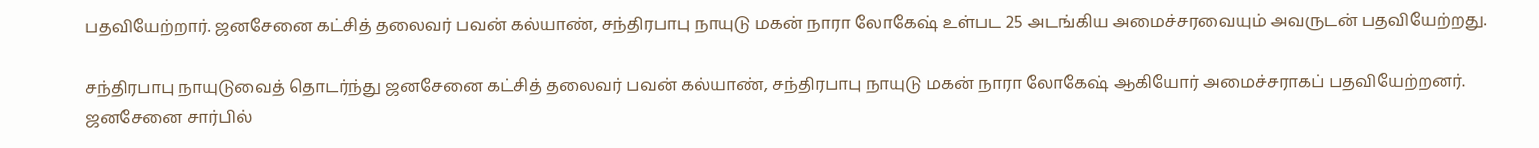பதவியேற்றார். ஜனசேனை கட்சித் தலைவர் பவன் கல்யாண், சந்திரபாபு நாயுடு மகன் நாரா லோகேஷ் உள்பட 25 அடங்கிய அமைச்சரவையும் அவருடன் பதவியேற்றது.

சந்திரபாபு நாயுடுவைத் தொடர்ந்து ஜனசேனை கட்சித் தலைவர் பவன் கல்யாண், சந்திரபாபு நாயுடு மகன் நாரா லோகேஷ் ஆகியோர் அமைச்சராகப் பதவியேற்றனர். ஜனசேனை சார்பில்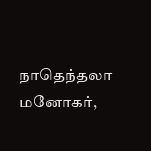நாதெந்தலா மனோகர்,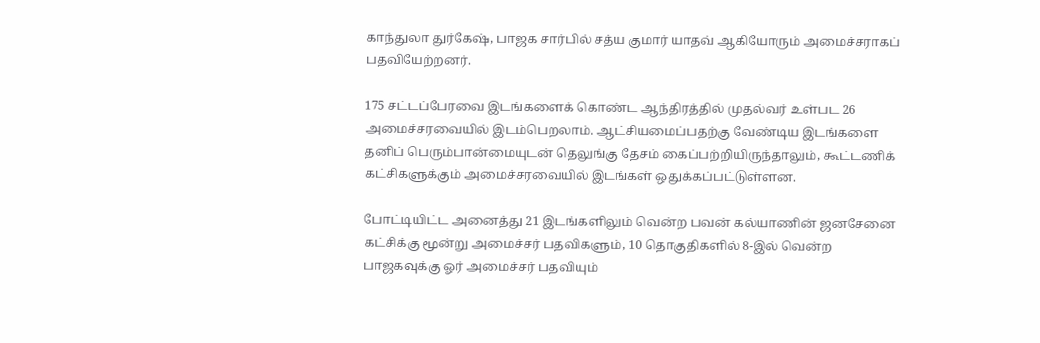காந்துலா துர்கேஷ், பாஜக சார்பில் சத்ய குமார் யாதவ் ஆகியோரும் அமைச்சராகப் பதவியேற்றனர்.

175 சட்டப்பேரவை இடங்களைக் கொண்ட ஆந்திரத்தில் முதல்வர் உள்பட 26 அமைச்சரவையில் இடம்பெறலாம். ஆட்சியமைப்பதற்கு வேண்டிய இடங்களை தனிப் பெரும்பான்மையுடன் தெலுங்கு தேசம் கைப்பற்றியிருந்தாலும், கூட்டணிக் கட்சிகளுக்கும் அமைச்சரவையில் இடங்கள் ஒதுக்கப்பட்டுள்ளன.

போட்டியிட்ட அனைத்து 21 இடங்களிலும் வென்ற பவன் கல்யாணின் ஜனசேனை கட்சிக்கு மூன்று அமைச்சர் பதவிகளும், 10 தொகுதிகளில் 8-இல் வென்ற பாஜகவுக்கு ஓர் அமைச்சர் பதவியும்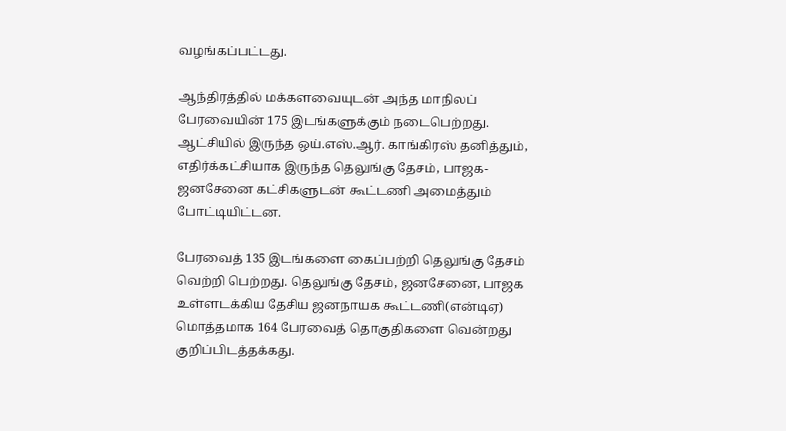வழங்கப்பட்டது.

ஆந்திரத்தில் மக்களவையுடன் அந்த மாநிலப் பேரவையின் 175 இடங்களுக்கும் நடைபெற்றது. ஆட்சியில் இருந்த ஒய்.எஸ்.ஆர். காங்கிரஸ் தனித்தும், எதிர்க்கட்சியாக இருந்த தெலுங்கு தேசம், பாஜக-ஜனசேனை கட்சிகளுடன் கூட்டணி அமைத்தும் போட்டியிட்டன.

பேரவைத் 135 இடங்களை கைப்பற்றி தெலுங்கு தேசம் வெற்றி பெற்றது. தெலுங்கு தேசம், ஜனசேனை, பாஜக உள்ளடக்கிய தேசிய ஜனநாயக கூட்டணி(என்டிஏ) மொத்தமாக 164 பேரவைத் தொகுதிகளை வென்றது குறிப்பிடத்தக்கது.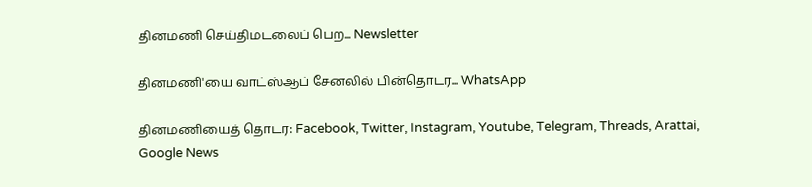தினமணி செய்திமடலைப் பெற... Newsletter

தினமணி'யை வாட்ஸ்ஆப் சேனலில் பின்தொடர... WhatsApp

தினமணியைத் தொடர: Facebook, Twitter, Instagram, Youtube, Telegram, Threads, Arattai, Google News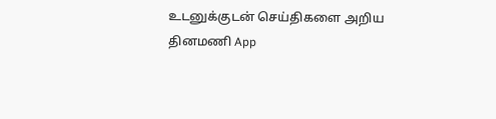உடனுக்குடன் செய்திகளை அறிய தினமணி App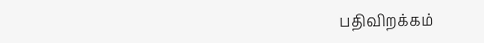பதிவிறக்கம்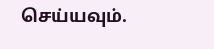செய்யவும்.